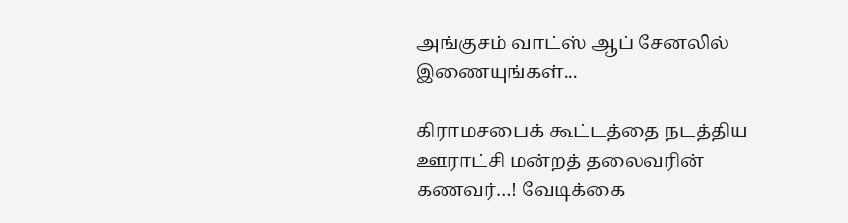அங்குசம் வாட்ஸ் ஆப் சேனலில் இணையுங்கள்...

கிராமசபைக் கூட்டத்தை நடத்திய ஊராட்சி மன்றத் தலைவரின் கணவர்…! வேடிக்கை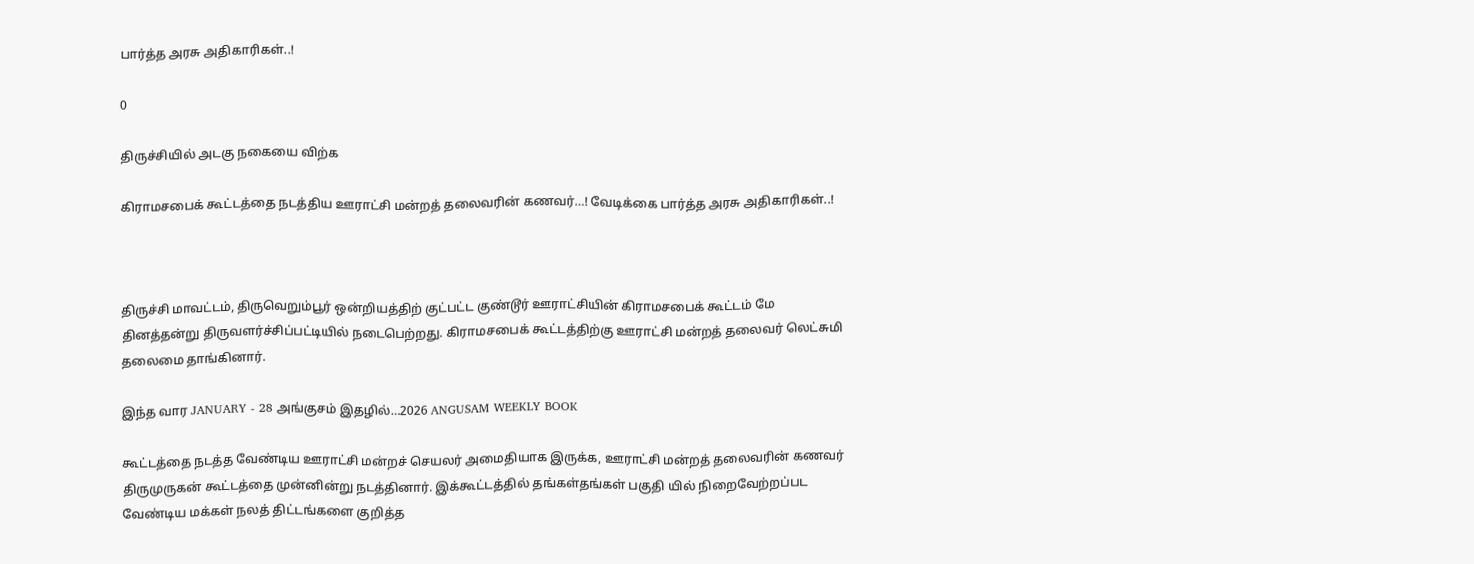பார்த்த அரசு அதிகாரிகள்..!

0

திருச்சியில் அடகு நகையை விற்க

கிராமசபைக் கூட்டத்தை நடத்திய ஊராட்சி மன்றத் தலைவரின் கணவர்…! வேடிக்கை பார்த்த அரசு அதிகாரிகள்..!



திருச்சி மாவட்டம், திருவெறும்பூர் ஒன்றியத்திற் குட்பட்ட குண்டூர் ஊராட்சியின் கிராமசபைக் கூட்டம் மே தினத்தன்று திருவளர்ச்சிப்பட்டியில் நடைபெற்றது. கிராமசபைக் கூட்டத்திற்கு ஊராட்சி மன்றத் தலைவர் லெட்சுமி தலைமை தாங்கினார்.

இந்த வார JANUARY - 28 அங்குசம் இதழில்…2026 ANGUSAM WEEKLY BOOK

கூட்டத்தை நடத்த வேண்டிய ஊராட்சி மன்றச் செயலர் அமைதியாக இருக்க, ஊராட்சி மன்றத் தலைவரின் கணவர் திருமுருகன் கூட்டத்தை முன்னின்று நடத்தினார். இக்கூட்டத்தில் தங்கள்தங்கள் பகுதி யில் நிறைவேற்றப்பட வேண்டிய மக்கள் நலத் திட்டங்களை குறித்த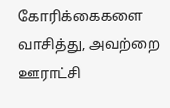கோரிக்கைகளை வாசித்து, அவற்றை ஊராட்சி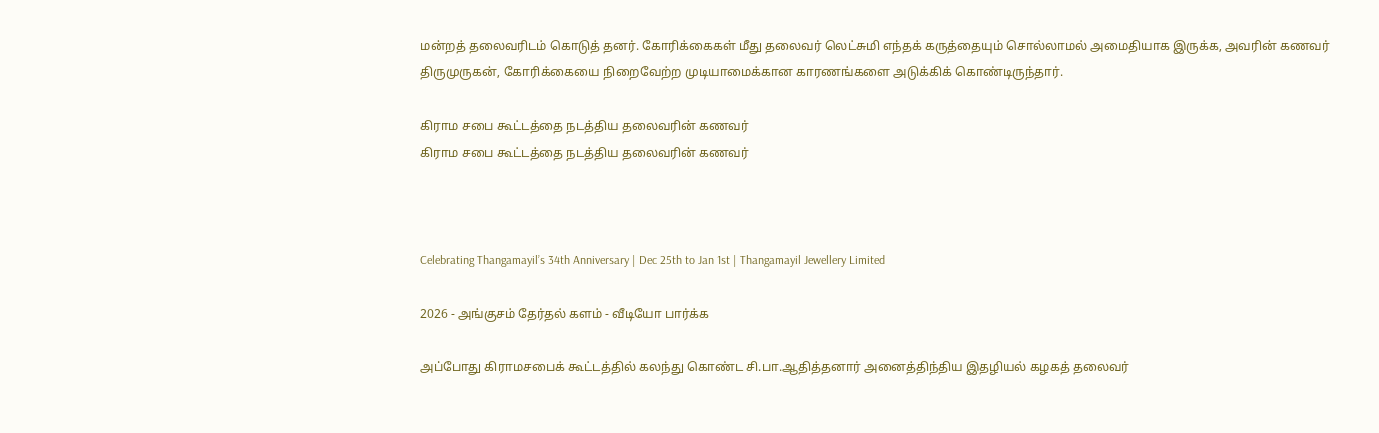மன்றத் தலைவரிடம் கொடுத் தனர். கோரிக்கைகள் மீது தலைவர் லெட்சுமி எந்தக் கருத்தையும் சொல்லாமல் அமைதியாக இருக்க, அவரின் கணவர் திருமுருகன், கோரிக்கையை நிறைவேற்ற முடியாமைக்கான காரணங்களை அடுக்கிக் கொண்டிருந்தார்.

கிராம சபை கூட்டத்தை நடத்திய தலைவரின் கணவர்
கிராம சபை கூட்டத்தை நடத்திய தலைவரின் கணவர்



Celebrating Thangamayil’s 34th Anniversary | Dec 25th to Jan 1st | Thangamayil Jewellery Limited

2026 - அங்குசம் தேர்தல் களம் - வீடியோ பார்க்க

அப்போது கிராமசபைக் கூட்டத்தில் கலந்து கொண்ட சி.பா.ஆதித்தனார் அனைத்திந்திய இதழியல் கழகத் தலைவர்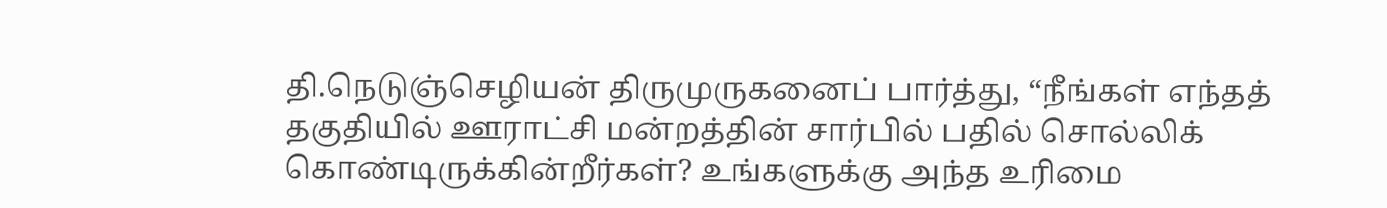தி.நெடுஞ்செழியன் திருமுருகனைப் பார்த்து, “நீங்கள் எந்தத் தகுதியில் ஊராட்சி மன்றத்தின் சார்பில் பதில் சொல்லிக் கொண்டிருக்கின்றீர்கள்? உங்களுக்கு அந்த உரிமை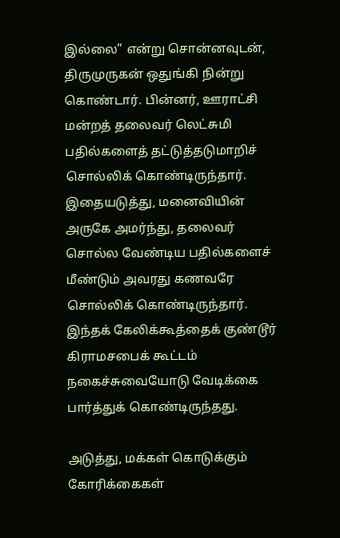இல்லை” என்று சொன்னவுடன், திருமுருகன் ஒதுங்கி நின்று கொண்டார். பின்னர், ஊராட்சி மன்றத் தலைவர் லெட்சுமி பதில்களைத் தட்டுத்தடுமாறிச் சொல்லிக் கொண்டிருந்தார். இதையடுத்து, மனைவியின் அருகே அமர்ந்து, தலைவர் சொல்ல வேண்டிய பதில்களைச் மீண்டும் அவரது கணவரே சொல்லிக் கொண்டிருந்தார். இந்தக் கேலிக்கூத்தைக் குண்டூர் கிராமசபைக் கூட்டம் நகைச்சுவையோடு வேடிக்கை பார்த்துக் கொண்டிருந்தது.

அடுத்து, மக்கள் கொடுக்கும் கோரிக்கைகள்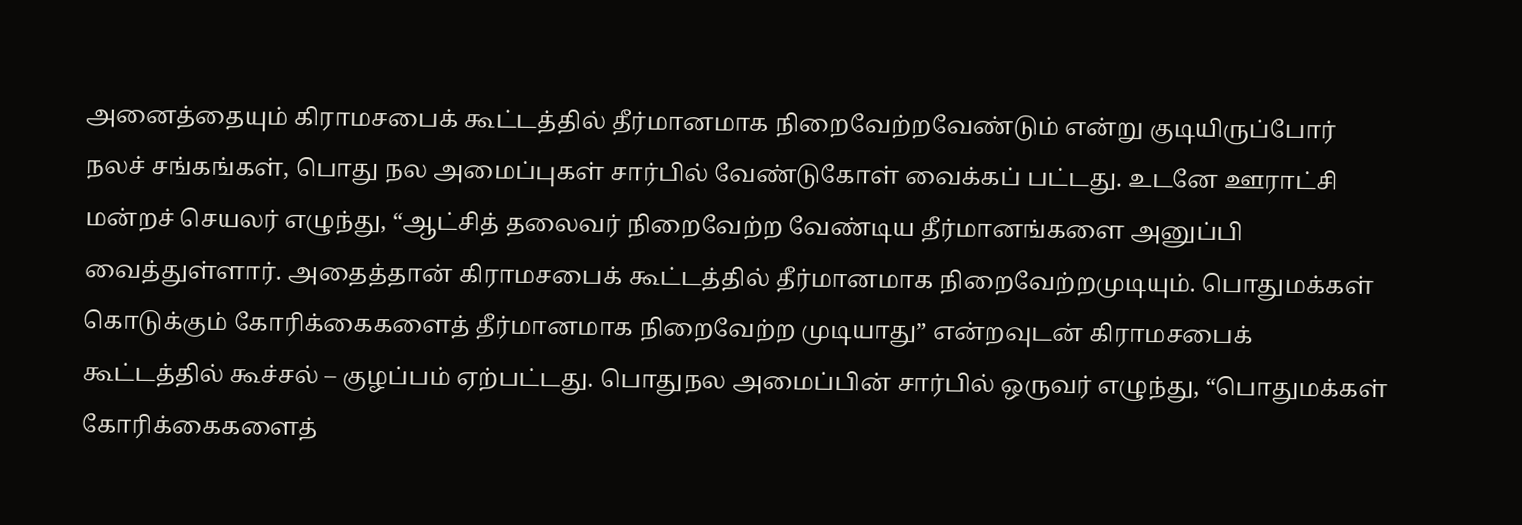அனைத்தையும் கிராமசபைக் கூட்டத்தில் தீர்மானமாக நிறைவேற்றவேண்டும் என்று குடியிருப்போர் நலச் சங்கங்கள், பொது நல அமைப்புகள் சார்பில் வேண்டுகோள் வைக்கப் பட்டது. உடனே ஊராட்சி மன்றச் செயலர் எழுந்து, “ஆட்சித் தலைவர் நிறைவேற்ற வேண்டிய தீர்மானங்களை அனுப்பி வைத்துள்ளார். அதைத்தான் கிராமசபைக் கூட்டத்தில் தீர்மானமாக நிறைவேற்றமுடியும். பொதுமக்கள் கொடுக்கும் கோரிக்கைகளைத் தீர்மானமாக நிறைவேற்ற முடியாது” என்றவுடன் கிராமசபைக் கூட்டத்தில் கூச்சல் – குழப்பம் ஏற்பட்டது. பொதுநல அமைப்பின் சார்பில் ஒருவர் எழுந்து, “பொதுமக்கள் கோரிக்கைகளைத்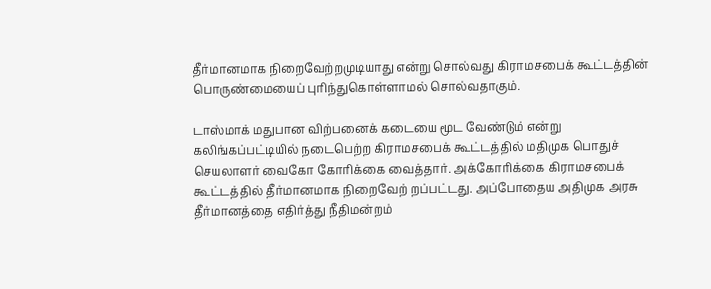தீர்மானமாக நிறைவேற்றமுடியாது என்று சொல்வது கிராமசபைக் கூட்டத்தின் பொருண்மையைப் புரிந்துகொள்ளாமல் சொல்வதாகும்.

டாஸ்மாக் மதுபான விற்பனைக் கடையை மூட வேண்டும் என்று கலிங்கப்பட்டியில் நடைபெற்ற கிராமசபைக் கூட்டத்தில் மதிமுக பொதுச் செயலாளர் வைகோ கோரிக்கை வைத்தார். அக்கோரிக்கை கிராமசபைக் கூட்டத்தில் தீர்மானமாக நிறைவேற் றப்பட்டது. அப்போதைய அதிமுக அரசு தீர்மானத்தை எதிர்த்து நீதிமன்றம்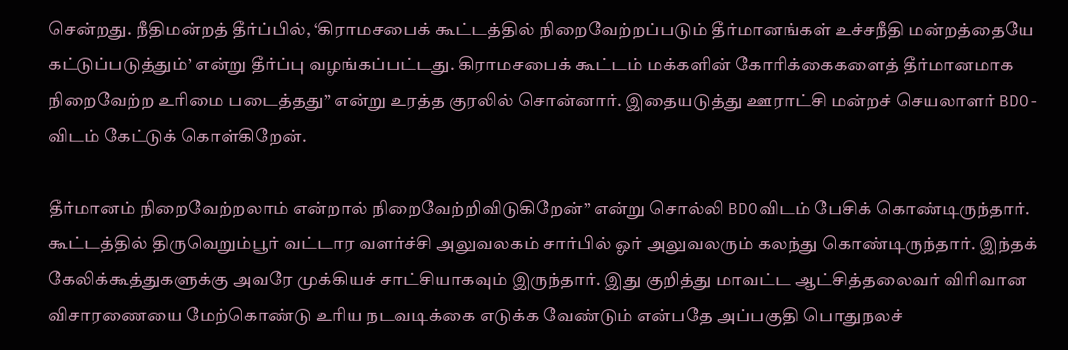சென்றது. நீதிமன்றத் தீர்ப்பில், ‘கிராமசபைக் கூட்டத்தில் நிறைவேற்றப்படும் தீர்மானங்கள் உச்சநீதி மன்றத்தையே கட்டுப்படுத்தும்’ என்று தீர்ப்பு வழங்கப்பட்டது. கிராமசபைக் கூட்டம் மக்களின் கோரிக்கைகளைத் தீர்மானமாக நிறைவேற்ற உரிமை படைத்தது” என்று உரத்த குரலில் சொன்னார். இதையடுத்து ஊராட்சி மன்றச் செயலாளர் BDO-விடம் கேட்டுக் கொள்கிறேன்.

தீர்மானம் நிறைவேற்றலாம் என்றால் நிறைவேற்றிவிடுகிறேன்” என்று சொல்லி BDOவிடம் பேசிக் கொண்டிருந்தார். கூட்டத்தில் திருவெறும்பூர் வட்டார வளர்ச்சி அலுவலகம் சார்பில் ஓர் அலுவலரும் கலந்து கொண்டிருந்தார். இந்தக் கேலிக்கூத்துகளுக்கு அவரே முக்கியச் சாட்சியாகவும் இருந்தார். இது குறித்து மாவட்ட ஆட்சித்தலைவர் விரிவான விசாரணையை மேற்கொண்டு உரிய நடவடிக்கை எடுக்க வேண்டும் என்பதே அப்பகுதி பொதுநலச்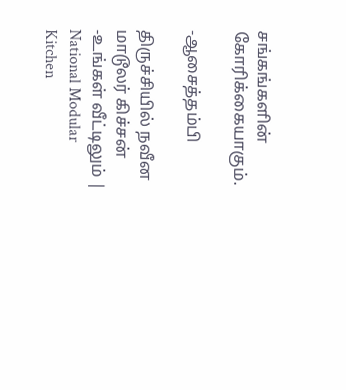சங்கங்களின் கோரிக்கையாகும்.

-ஆசைத்தம்பி

திருச்சியில் நவீன மாடூலர் கிச்சன் -உங்கள் வீட்டிலும் | National Modular Kitchen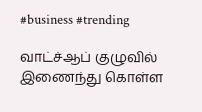#business #trending

வாட்ச்ஆப் குழுவில் இணைந்து கொள்ள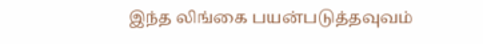இந்த லிங்கை பயன்படுத்தவுவம்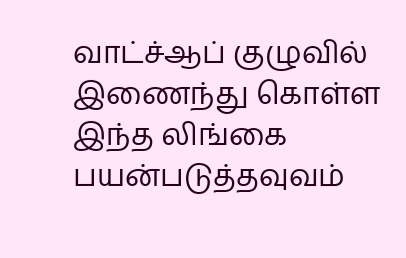வாட்ச்ஆப் குழுவில் இணைந்து கொள்ள இந்த லிங்கை பயன்படுத்தவுவம்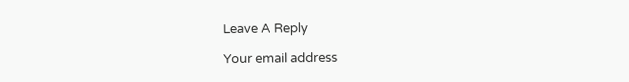Leave A Reply

Your email address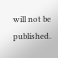will not be published.